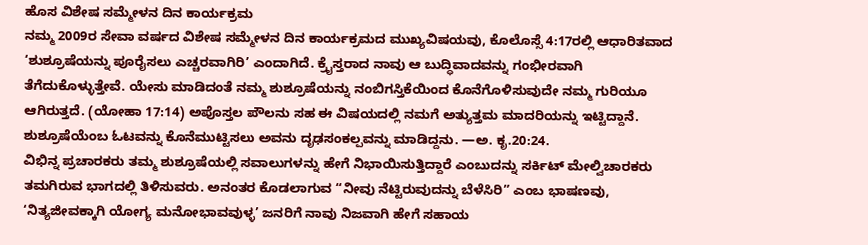ಹೊಸ ವಿಶೇಷ ಸಮ್ಮೇಳನ ದಿನ ಕಾರ್ಯಕ್ರಮ
ನಮ್ಮ 2009ರ ಸೇವಾ ವರ್ಷದ ವಿಶೇಷ ಸಮ್ಮೇಳನ ದಿನ ಕಾರ್ಯಕ್ರಮದ ಮುಖ್ಯವಿಷಯವು, ಕೊಲೊಸ್ಸೆ 4:17ರಲ್ಲಿ ಆಧಾರಿತವಾದ ‘ಶುಶ್ರೂಷೆಯನ್ನು ಪೂರೈಸಲು ಎಚ್ಚರವಾಗಿರಿ’ ಎಂದಾಗಿದೆ. ಕ್ರೈಸ್ತರಾದ ನಾವು ಆ ಬುದ್ಧಿವಾದವನ್ನು ಗಂಭೀರವಾಗಿ ತೆಗೆದುಕೊಳ್ಳುತ್ತೇವೆ. ಯೇಸು ಮಾಡಿದಂತೆ ನಮ್ಮ ಶುಶ್ರೂಷೆಯನ್ನು ನಂಬಿಗಸ್ತಿಕೆಯಿಂದ ಕೊನೆಗೊಳಿಸುವುದೇ ನಮ್ಮ ಗುರಿಯೂ ಆಗಿರುತ್ತದೆ. (ಯೋಹಾ 17:14) ಅಪೊಸ್ತಲ ಪೌಲನು ಸಹ ಈ ವಿಷಯದಲ್ಲಿ ನಮಗೆ ಅತ್ಯುತ್ತಮ ಮಾದರಿಯನ್ನು ಇಟ್ಟಿದ್ದಾನೆ. ಶುಶ್ರೂಷೆಯೆಂಬ ಓಟವನ್ನು ಕೊನೆಮುಟ್ಟಿಸಲು ಅವನು ದೃಢಸಂಕಲ್ಪವನ್ನು ಮಾಡಿದ್ದನು. —ಅ. ಕೃ.20:24.
ವಿಭಿನ್ನ ಪ್ರಚಾರಕರು ತಮ್ಮ ಶುಶ್ರೂಷೆಯಲ್ಲಿ ಸವಾಲುಗಳನ್ನು ಹೇಗೆ ನಿಭಾಯಿಸುತ್ತಿದ್ದಾರೆ ಎಂಬುದನ್ನು ಸರ್ಕಿಟ್ ಮೇಲ್ವಿಚಾರಕರು ತಮಗಿರುವ ಭಾಗದಲ್ಲಿ ತಿಳಿಸುವರು. ಅನಂತರ ಕೊಡಲಾಗುವ “ನೀವು ನೆಟ್ಟಿರುವುದನ್ನು ಬೆಳೆಸಿರಿ” ಎಂಬ ಭಾಷಣವು, ‘ನಿತ್ಯಜೀವಕ್ಕಾಗಿ ಯೋಗ್ಯ ಮನೋಭಾವವುಳ್ಳ’ ಜನರಿಗೆ ನಾವು ನಿಜವಾಗಿ ಹೇಗೆ ಸಹಾಯ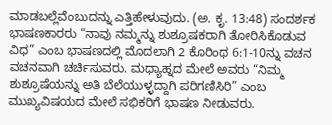ಮಾಡಬಲ್ಲೆವೆಂಬುದನ್ನು ಎತ್ತಿಹೇಳುವುದು. (ಅ. ಕೃ. 13:48) ಸಂದರ್ಶಕ ಭಾಷಣಕಾರರು “ನಾವು ನಮ್ಮನ್ನು ಶುಶ್ರೂಷಕರಾಗಿ ತೋರಿಸಿಕೊಡುವ ವಿಧ” ಎಂಬ ಭಾಷಣದಲ್ಲಿ ಮೊದಲಾಗಿ 2 ಕೊರಿಂಥ 6:1-10ನ್ನು ವಚನ ವಚನವಾಗಿ ಚರ್ಚಿಸುವರು. ಮಧ್ಯಾಹ್ನದ ಮೇಲೆ ಅವರು “ನಿಮ್ಮ ಶುಶ್ರೂಷೆಯನ್ನು ಅತಿ ಬೆಲೆಯುಳ್ಳದ್ದಾಗಿ ಪರಿಗಣಿಸಿರಿ” ಎಂಬ ಮುಖ್ಯವಿಷಯದ ಮೇಲೆ ಸಭಿಕರಿಗೆ ಭಾಷಣ ನೀಡುವರು.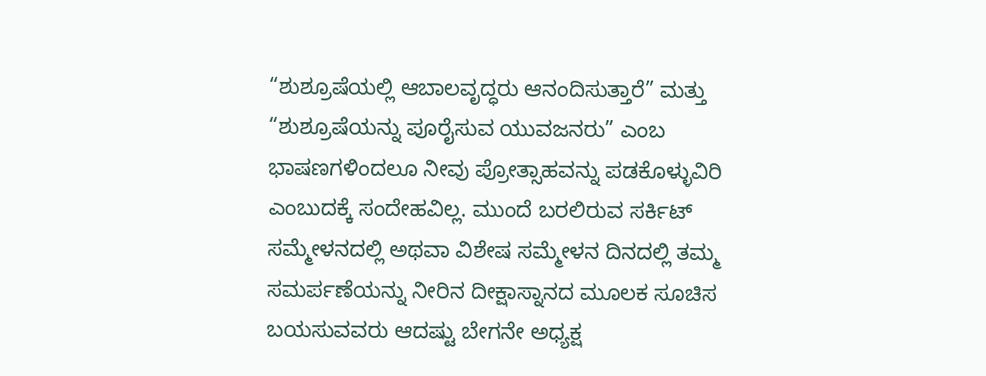“ಶುಶ್ರೂಷೆಯಲ್ಲಿ ಆಬಾಲವೃದ್ಧರು ಆನಂದಿಸುತ್ತಾರೆ” ಮತ್ತು “ಶುಶ್ರೂಷೆಯನ್ನು ಪೂರೈಸುವ ಯುವಜನರು” ಎಂಬ ಭಾಷಣಗಳಿಂದಲೂ ನೀವು ಪ್ರೋತ್ಸಾಹವನ್ನು ಪಡಕೊಳ್ಳುವಿರಿ ಎಂಬುದಕ್ಕೆ ಸಂದೇಹವಿಲ್ಲ. ಮುಂದೆ ಬರಲಿರುವ ಸರ್ಕಿಟ್ ಸಮ್ಮೇಳನದಲ್ಲಿ ಅಥವಾ ವಿಶೇಷ ಸಮ್ಮೇಳನ ದಿನದಲ್ಲಿ ತಮ್ಮ ಸಮರ್ಪಣೆಯನ್ನು ನೀರಿನ ದೀಕ್ಷಾಸ್ನಾನದ ಮೂಲಕ ಸೂಚಿಸ ಬಯಸುವವರು ಆದಷ್ಟು ಬೇಗನೇ ಅಧ್ಯಕ್ಷ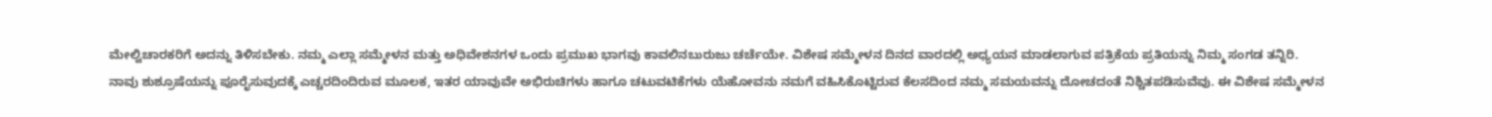ಮೇಲ್ವಿಚಾರಕರಿಗೆ ಅದನ್ನು ತಿಳಿಸಬೇಕು. ನಮ್ಮ ಎಲ್ಲಾ ಸಮ್ಮೇಳನ ಮತ್ತು ಅಧಿವೇಶನಗಳ ಒಂದು ಪ್ರಮುಖ ಭಾಗವು ಕಾವಲಿನಬುರುಜು ಚರ್ಚೆಯೇ. ವಿಶೇಷ ಸಮ್ಮೇಳನ ದಿನದ ವಾರದಲ್ಲಿ ಅಧ್ಯಯನ ಮಾಡಲಾಗುವ ಪತ್ರಿಕೆಯ ಪ್ರತಿಯನ್ನು ನಿಮ್ಮ ಸಂಗಡ ತನ್ನಿರಿ.
ನಾವು ಶುಶ್ರೂಷೆಯನ್ನು ಪೂರೈಸುವುದಕ್ಕೆ ಎಚ್ಚರದಿಂದಿರುವ ಮೂಲಕ, ಇತರ ಯಾವುವೇ ಅಭಿರುಚಿಗಳು ಹಾಗೂ ಚಟುವಟಿಕೆಗಳು ಯೆಹೋವನು ನಮಗೆ ವಹಿಸಿಕೊಟ್ಟಿರುವ ಕೆಲಸದಿಂದ ನಮ್ಮ ಸಮಯವನ್ನು ದೋಚದಂತೆ ನಿಶ್ಚಿತಪಡಿಸುವೆವು. ಈ ವಿಶೇಷ ಸಮ್ಮೇಳನ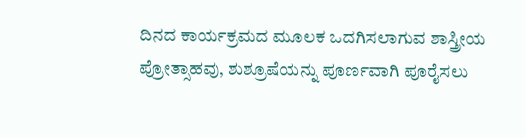ದಿನದ ಕಾರ್ಯಕ್ರಮದ ಮೂಲಕ ಒದಗಿಸಲಾಗುವ ಶಾಸ್ತ್ರೀಯ ಪ್ರೋತ್ಸಾಹವು, ಶುಶ್ರೂಷೆಯನ್ನು ಪೂರ್ಣವಾಗಿ ಪೂರೈಸಲು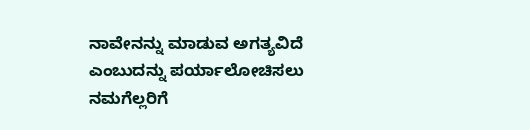ನಾವೇನನ್ನು ಮಾಡುವ ಅಗತ್ಯವಿದೆ ಎಂಬುದನ್ನು ಪರ್ಯಾಲೋಚಿಸಲು ನಮಗೆಲ್ಲರಿಗೆ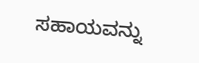ಸಹಾಯವನ್ನು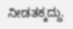ನೀಡತಕ್ಕದ್ದು.